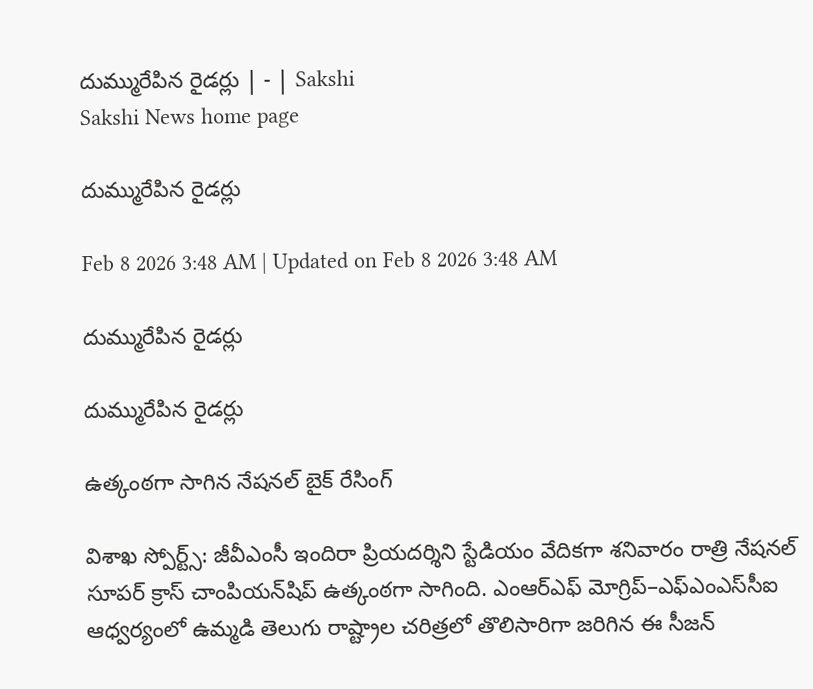దుమ్మురేపిన రైడర్లు | - | Sakshi
Sakshi News home page

దుమ్మురేపిన రైడర్లు

Feb 8 2026 3:48 AM | Updated on Feb 8 2026 3:48 AM

దుమ్మురేపిన రైడర్లు

దుమ్మురేపిన రైడర్లు

ఉత్కంఠగా సాగిన నేషనల్‌ బైక్‌ రేసింగ్‌

విశాఖ స్పోర్ట్స్‌: జీవీఎంసీ ఇందిరా ప్రియదర్శిని స్టేడియం వేదికగా శనివారం రాత్రి నేషనల్‌ సూపర్‌ క్రాస్‌ చాంపియన్‌షిప్‌ ఉత్కంఠగా సాగింది. ఎంఆర్‌ఎఫ్‌ మోగ్రిప్‌–ఎఫ్‌ఎంఎస్‌సీఐ ఆధ్వర్యంలో ఉమ్మడి తెలుగు రాష్ట్రాల చరిత్రలో తొలిసారిగా జరిగిన ఈ సీజన్‌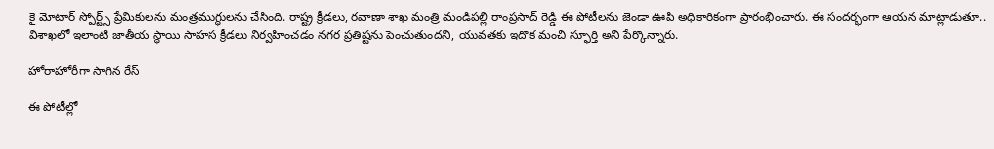కై మోటార్‌ స్పోర్ట్స్‌ ప్రేమికులను మంత్రముగ్ధులను చేసింది. రాష్ట్ర క్రీడలు, రవాణా శాఖ మంత్రి మండిపల్లి రాంప్రసాద్‌ రెడ్డి ఈ పోటీలను జెండా ఊపి అధికారికంగా ప్రారంభించారు. ఈ సందర్భంగా ఆయన మాట్లాడుతూ.. విశాఖలో ఇలాంటి జాతీయ స్థాయి సాహస క్రీడలు నిర్వహించడం నగర ప్రతిష్టను పెంచుతుందని, యువతకు ఇదొక మంచి స్ఫూర్తి అని పేర్కొన్నారు.

హోరాహోరీగా సాగిన రేస్‌

ఈ పోటీల్లో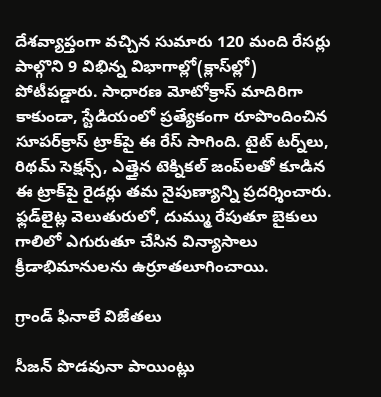దేశవ్యాప్తంగా వచ్చిన సుమారు 120 మంది రేసర్లు పాల్గొని 9 విభిన్న విభాగాల్లో(క్లాస్‌ల్లో) పోటీపడ్డారు. సాధారణ మోటోక్రాస్‌ మాదిరిగా కాకుండా, స్టేడియంలో ప్రత్యేకంగా రూపొందించిన సూపర్‌క్రాస్‌ ట్రాక్‌పై ఈ రేస్‌ సాగింది. టైట్‌ టర్న్‌లు, రిథమ్‌ సెక్షన్స్‌, ఎత్తైన టెక్నికల్‌ జంప్‌లతో కూడిన ఈ ట్రాక్‌పై రైడర్లు తమ నైపుణ్యాన్ని ప్రదర్శించారు. ఫ్లడ్‌లైట్ల వెలుతురులో, దుమ్ము రేపుతూ బైకులు గాలిలో ఎగురుతూ చేసిన విన్యాసాలు క్రీడాభిమానులను ఉర్రూతలూగించాయి.

గ్రాండ్‌ ఫినాలే విజేతలు

సీజన్‌ పొడవునా పాయింట్లు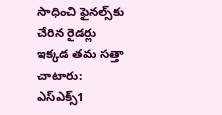సాధించి ఫైనల్స్‌కు చేరిన రైడర్లు ఇక్కడ తమ సత్తా చాటారు: ఎస్‌ఎక్స్‌1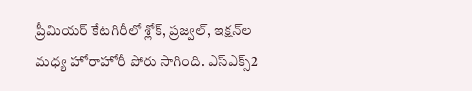ప్రీమియర్‌ కేటగిరీలో శ్లోక్‌, ప్రజ్వల్‌, ఇక్షన్‌ల మధ్య హోరాహోరీ పోరు సాగింది. ఎస్‌ఎక్స్‌2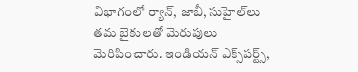విభాగంలో ర్యాన్‌, జాబీ, సుహైల్‌లు తమ బైకులతో మెరుపులు మెరిపించారు. ఇండియన్‌ ఎక్స్‌పర్ట్స్‌,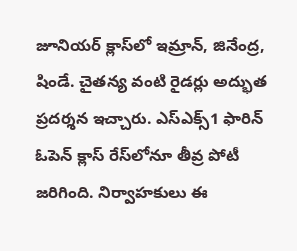జూనియర్‌ క్లాస్‌లో ఇమ్రాన్‌, జినేంద్ర, షిండే. చైతన్య వంటి రైడర్లు అద్భుత ప్రదర్శన ఇచ్చారు. ఎస్‌ఎక్స్‌1 ఫారిన్‌ ఓపెన్‌ క్లాస్‌ రేస్‌లోనూ తీవ్ర పోటీ జరిగింది. నిర్వాహకులు ఈ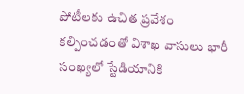పోటీలకు ఉచిత ప్రవేశం కల్పించడంతో విశాఖ వాసులు భారీ సంఖ్యలో స్టేడియానికి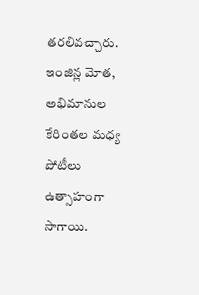తరలివచ్చారు. ఇంజిన్ల మోత, అభిమానుల కేరింతల మధ్య పోటీలు ఉత్సాహంగా సాగాయి.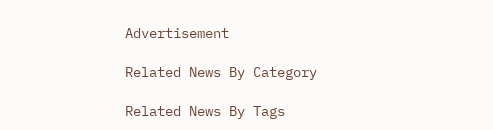Advertisement

Related News By Category

Related News By Tags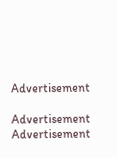Advertisement

Advertisement
Advertisement